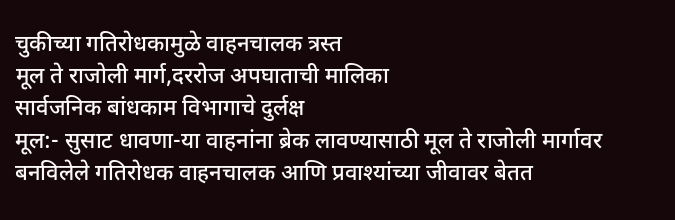चुकीच्या गतिरोधकामुळे वाहनचालक त्रस्त
मूल ते राजोली मार्ग,दररोज अपघाताची मालिका
सार्वजनिक बांधकाम विभागाचे दुर्लक्ष
मूल:- सुसाट धावणा-या वाहनांना ब्रेक लावण्यासाठी मूल ते राजोली मार्गावर बनविलेले गतिरोधक वाहनचालक आणि प्रवाश्यांच्या जीवावर बेतत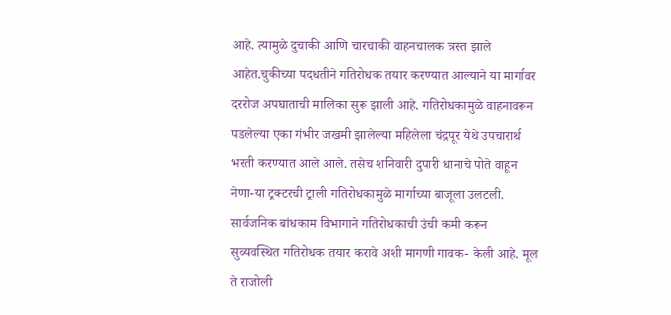आहे. त्यामुळे दुचाकी आणि चारचाकी वाहनचालक त्रस्त झाले आहेत.चुकीच्या पदधतीने गतिरोधक तयार करण्यात आल्याने या मार्गावर दररोज अपघाताची मालिका सुरू झाली आहे. गतिरोधकामुळे वाहनावरून पडलेल्या एका गंभीर जखमी झालेल्या महिलेला चंद्रपूर येथे उपचारार्थ भरती करण्यात आले आले. तसेच शनिवारी दुपारी धानाचे पोते वाहून नेणा-या ट्रक्टरची ट्राली गतिरोधकामुळे मार्गाच्या बाजूला उलटली. सार्वजनिक बांधकाम विभागाने गतिरोधकाची उंची कमी करून सुव्यवस्थित गतिरोधक तयार करावे अशी मागणी गावक- केली आहे. मूल ते राजोली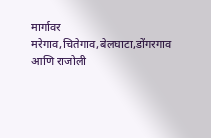मार्गावर मरेगाव,चितेगाव,बेलघाटा,डोंगरगाव आणि राजोली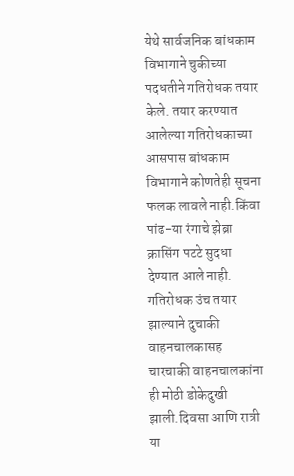येथे सार्वजनिक बांधकाम विभागाने चुकीच्या पदधतीने गतिरोधक तयार केले. तयार करण्यात आलेल्या गतिरोधकाच्या आसपास बांधकाम विभागाने कोणतेही सूचना फलक लावले नाही.किंवा पांढ-या रंगाचे झेब्रा क्रासिंग पटटे सुदधा देण्यात आले नाही. गतिरोधक उंच तयार झाल्याने दुचाकी वाहनचालकासह चारचाकी वाहनचालकांना ही मोठी डोकेदुखी झाली.दिवसा आणि रात्री या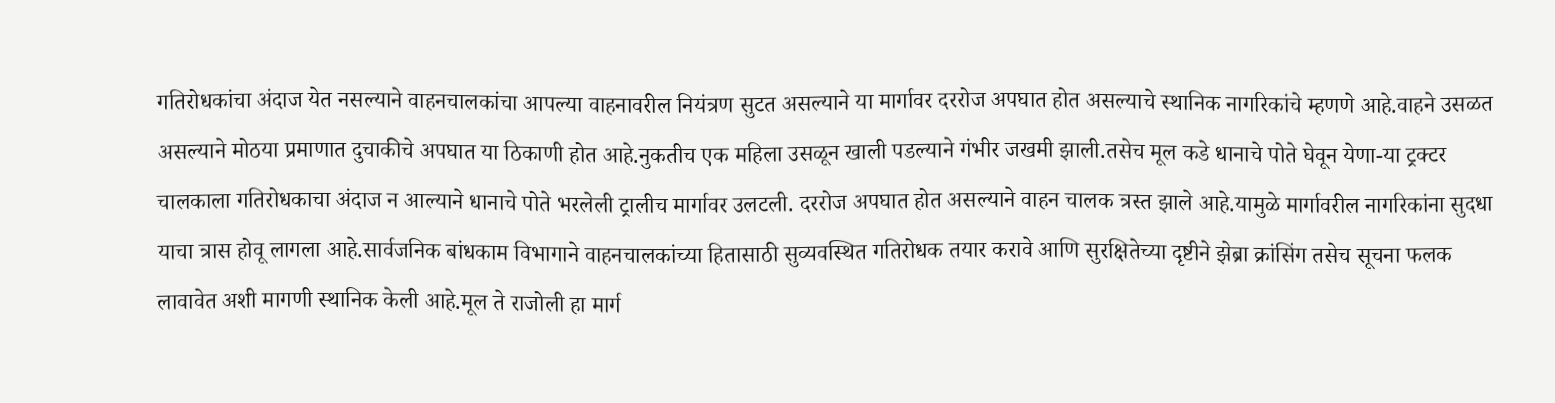गतिरोधकांचा अंदाज येत नसल्याने वाहनचालकांचा आपल्या वाहनावरील नियंत्रण सुटत असल्याने या मार्गावर दररोज अपघात होत असल्याचे स्थानिक नागरिकांचे म्हणणे आहे.वाहने उसळत असल्याने मोठया प्रमाणात दुचाकीचे अपघात या ठिकाणी होत आहे.नुकतीच एक महिला उसळून खाली पडल्याने गंभीर जखमी झाली.तसेच मूल कडे धानाचे पोते घेवून येणा-या ट्रक्टर चालकाला गतिरोधकाचा अंदाज न आल्याने धानाचे पोते भरलेली ट्रालीच मार्गावर उलटली. दररोज अपघात होत असल्याने वाहन चालक त्रस्त झाले आहे.यामुळे मार्गावरील नागरिकांना सुदधा याचा त्रास होवू लागला आहे.सार्वजनिक बांधकाम विभागाने वाहनचालकांच्या हितासाठी सुव्यवस्थित गतिरोधक तयार करावे आणि सुरक्षितेच्या दृष्टीने झेब्रा क्रांसिंग तसेच सूचना फलक लावावेत अशी मागणी स्थानिक केली आहे.मूल ते राजोली हा मार्ग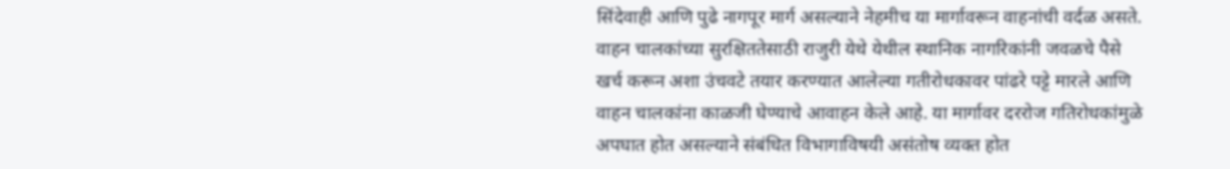सिंदेवाही आणि पुढे नागपूर मार्ग असल्याने नेहमीच या मार्गावरून वाहनांची वर्दळ असते. वाहन चालकांच्या सुरक्षिततेसाठी राजुरी येथे येथील स्थानिक नागरिकांनी जवळचे पैसे खर्च करून अशा उंचवटे तयार करण्यात आलेल्या गतीरोधकावर पांढरे पट्टे मारले आणि वाहन चालकांना काळजी घेण्याचे आवाहन केले आहे. या मार्गावर दररोज गतिरोधकांमुळे अपघात होत असल्याने संबंधित विभागाविषयी असंतोष व्यक्त होत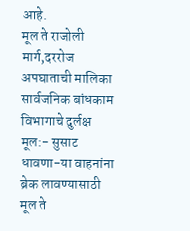आहे.
मूल ते राजोली मार्ग,दररोज अपघाताची मालिका
सार्वजनिक बांधकाम विभागाचे दुर्लक्ष
मूल:- सुसाट धावणा-या वाहनांना ब्रेक लावण्यासाठी मूल ते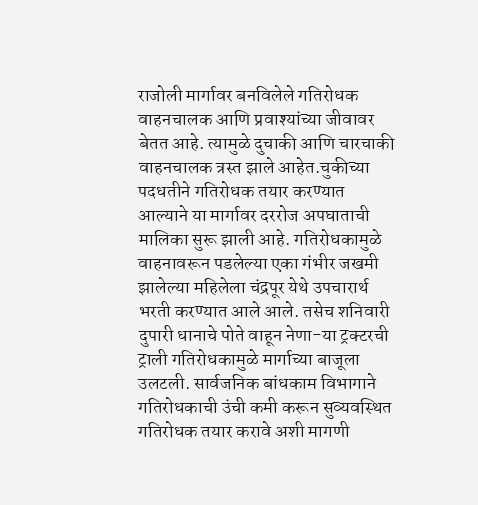राजोली मार्गावर बनविलेले गतिरोधक वाहनचालक आणि प्रवाश्यांच्या जीवावर बेतत आहे. त्यामुळे दुचाकी आणि चारचाकी वाहनचालक त्रस्त झाले आहेत.चुकीच्या पदधतीने गतिरोधक तयार करण्यात आल्याने या मार्गावर दररोज अपघाताची मालिका सुरू झाली आहे. गतिरोधकामुळे वाहनावरून पडलेल्या एका गंभीर जखमी झालेल्या महिलेला चंद्रपूर येथे उपचारार्थ भरती करण्यात आले आले. तसेच शनिवारी दुपारी धानाचे पोते वाहून नेणा-या ट्रक्टरची ट्राली गतिरोधकामुळे मार्गाच्या बाजूला उलटली. सार्वजनिक बांधकाम विभागाने गतिरोधकाची उंची कमी करून सुव्यवस्थित गतिरोधक तयार करावे अशी मागणी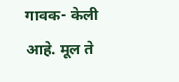गावक- केली आहे. मूल ते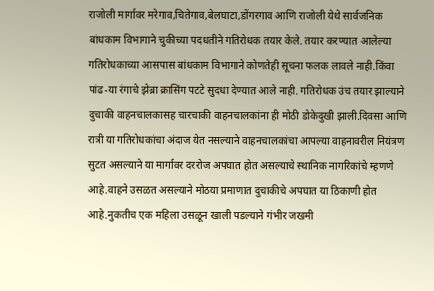राजोली मार्गावर मरेगाव,चितेगाव,बेलघाटा,डोंगरगाव आणि राजोली येथे सार्वजनिक बांधकाम विभागाने चुकीच्या पदधतीने गतिरोधक तयार केले. तयार करण्यात आलेल्या गतिरोधकाच्या आसपास बांधकाम विभागाने कोणतेही सूचना फलक लावले नाही.किंवा पांढ-या रंगाचे झेब्रा क्रासिंग पटटे सुदधा देण्यात आले नाही. गतिरोधक उंच तयार झाल्याने दुचाकी वाहनचालकासह चारचाकी वाहनचालकांना ही मोठी डोकेदुखी झाली.दिवसा आणि रात्री या गतिरोधकांचा अंदाज येत नसल्याने वाहनचालकांचा आपल्या वाहनावरील नियंत्रण सुटत असल्याने या मार्गावर दररोज अपघात होत असल्याचे स्थानिक नागरिकांचे म्हणणे आहे.वाहने उसळत असल्याने मोठया प्रमाणात दुचाकीचे अपघात या ठिकाणी होत आहे.नुकतीच एक महिला उसळून खाली पडल्याने गंभीर जखमी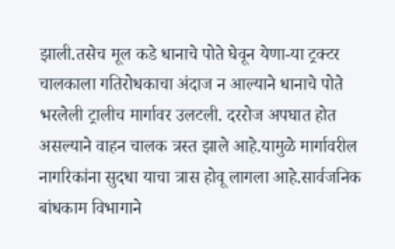झाली.तसेच मूल कडे धानाचे पोते घेवून येणा-या ट्रक्टर चालकाला गतिरोधकाचा अंदाज न आल्याने धानाचे पोते भरलेली ट्रालीच मार्गावर उलटली. दररोज अपघात होत असल्याने वाहन चालक त्रस्त झाले आहे.यामुळे मार्गावरील नागरिकांना सुदधा याचा त्रास होवू लागला आहे.सार्वजनिक बांधकाम विभागाने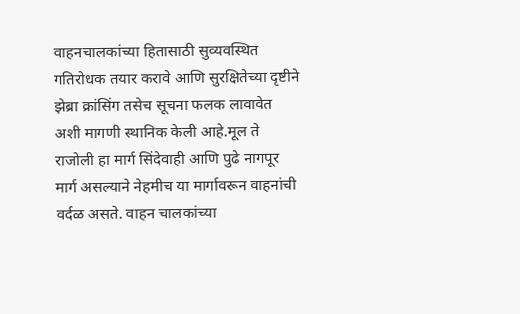वाहनचालकांच्या हितासाठी सुव्यवस्थित गतिरोधक तयार करावे आणि सुरक्षितेच्या दृष्टीने झेब्रा क्रांसिंग तसेच सूचना फलक लावावेत अशी मागणी स्थानिक केली आहे.मूल ते राजोली हा मार्ग सिंदेवाही आणि पुढे नागपूर मार्ग असल्याने नेहमीच या मार्गावरून वाहनांची वर्दळ असते. वाहन चालकांच्या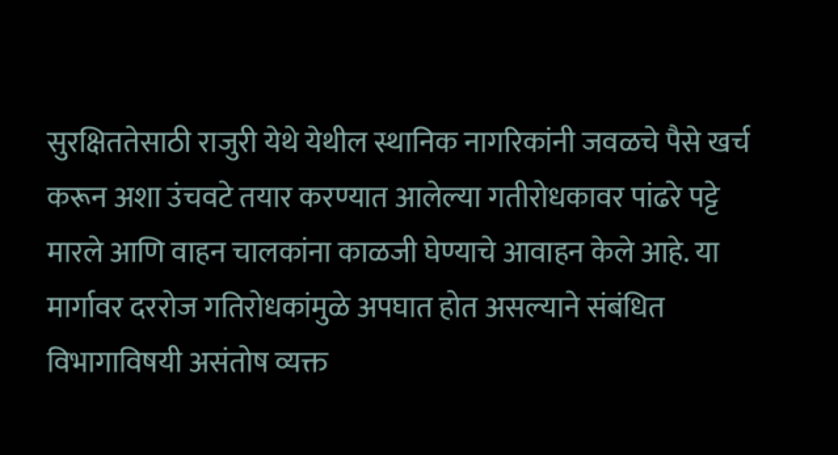सुरक्षिततेसाठी राजुरी येथे येथील स्थानिक नागरिकांनी जवळचे पैसे खर्च करून अशा उंचवटे तयार करण्यात आलेल्या गतीरोधकावर पांढरे पट्टे मारले आणि वाहन चालकांना काळजी घेण्याचे आवाहन केले आहे. या मार्गावर दररोज गतिरोधकांमुळे अपघात होत असल्याने संबंधित विभागाविषयी असंतोष व्यक्त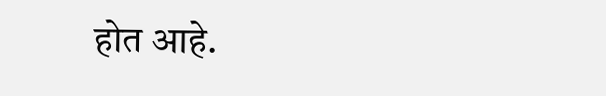होत आहे.